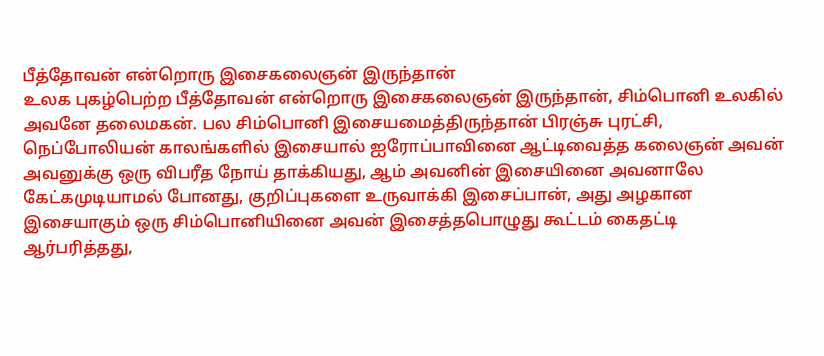பீத்தோவன் என்றொரு இசைகலைஞன் இருந்தான்
உலக புகழ்பெற்ற பீத்தோவன் என்றொரு இசைகலைஞன் இருந்தான், சிம்பொனி உலகில் அவனே தலைமகன். பல சிம்பொனி இசையமைத்திருந்தான் பிரஞ்சு புரட்சி, நெப்போலியன் காலங்களில் இசையால் ஐரோப்பாவினை ஆட்டிவைத்த கலைஞன் அவன் அவனுக்கு ஒரு விபரீத நோய் தாக்கியது, ஆம் அவனின் இசையினை அவனாலே கேட்கமுடியாமல் போனது, குறிப்புகளை உருவாக்கி இசைப்பான், அது அழகான இசையாகும் ஒரு சிம்பொனியினை அவன் இசைத்தபொழுது கூட்டம் கைதட்டி ஆர்பரித்தது,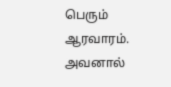பெரும் ஆரவாரம். அவனால்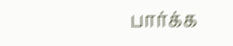பார்க்க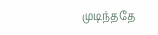முடிந்ததே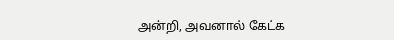அன்றி, அவனால் கேட்க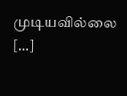முடியவில்லை […]